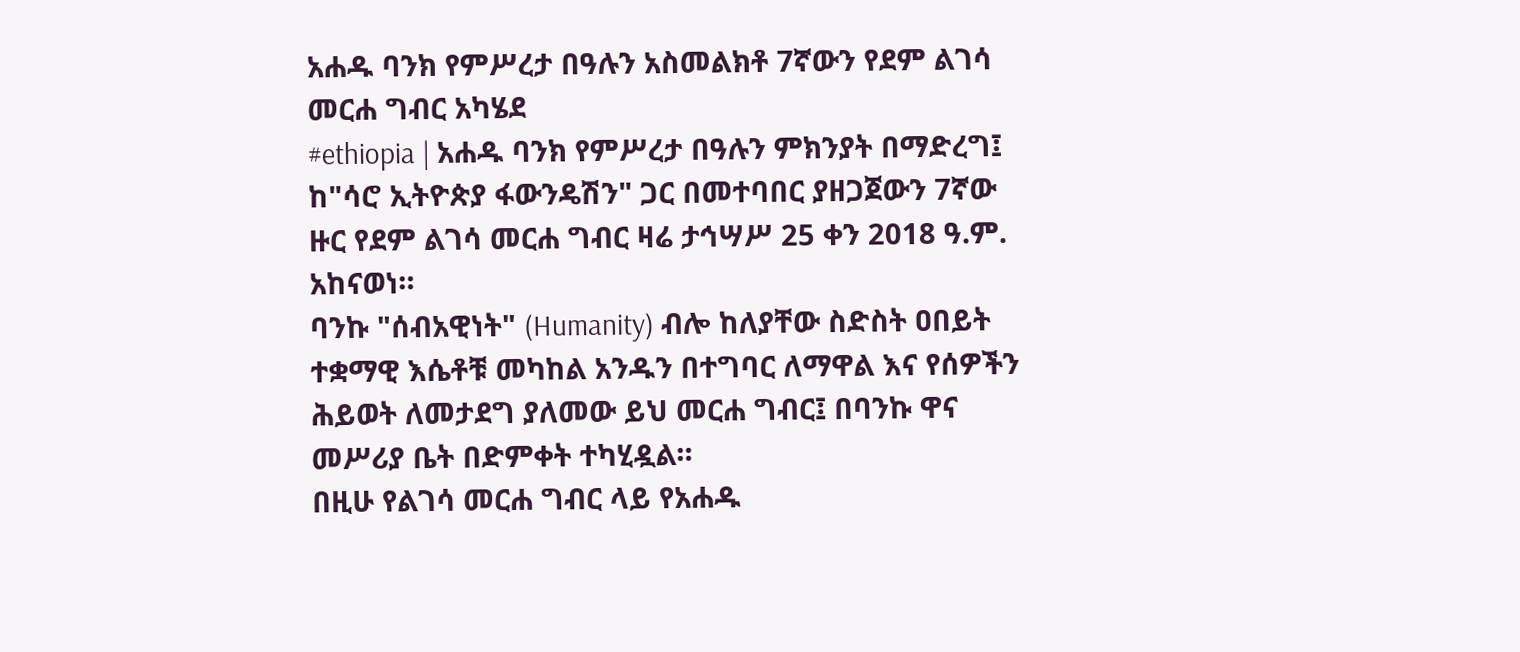አሐዱ ባንክ የምሥረታ በዓሉን አስመልክቶ 7ኛውን የደም ልገሳ መርሐ ግብር አካሄደ
#ethiopia | አሐዱ ባንክ የምሥረታ በዓሉን ምክንያት በማድረግ፤ ከ"ሳሮ ኢትዮጵያ ፋውንዴሽን" ጋር በመተባበር ያዘጋጀውን 7ኛው ዙር የደም ልገሳ መርሐ ግብር ዛሬ ታኅሣሥ 25 ቀን 2018 ዓ.ም. አከናወነ።
ባንኩ "ሰብአዊነት" (Humanity) ብሎ ከለያቸው ስድስት ዐበይት ተቋማዊ እሴቶቹ መካከል አንዱን በተግባር ለማዋል እና የሰዎችን ሕይወት ለመታደግ ያለመው ይህ መርሐ ግብር፤ በባንኩ ዋና መሥሪያ ቤት በድምቀት ተካሂዷል።
በዚሁ የልገሳ መርሐ ግብር ላይ የአሐዱ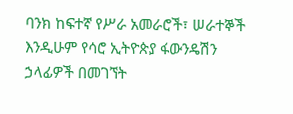ባንክ ከፍተኛ የሥራ አመራሮች፣ ሠራተኞች እንዲሁም የሳሮ ኢትዮጵያ ፋውንዴሽን ኃላፊዎች በመገኘት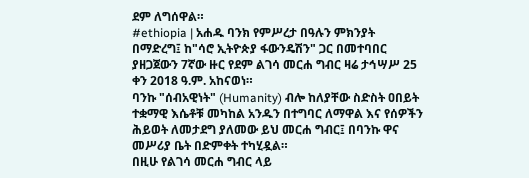ደም ለግሰዋል።
#ethiopia | አሐዱ ባንክ የምሥረታ በዓሉን ምክንያት በማድረግ፤ ከ"ሳሮ ኢትዮጵያ ፋውንዴሽን" ጋር በመተባበር ያዘጋጀውን 7ኛው ዙር የደም ልገሳ መርሐ ግብር ዛሬ ታኅሣሥ 25 ቀን 2018 ዓ.ም. አከናወነ።
ባንኩ "ሰብአዊነት" (Humanity) ብሎ ከለያቸው ስድስት ዐበይት ተቋማዊ እሴቶቹ መካከል አንዱን በተግባር ለማዋል እና የሰዎችን ሕይወት ለመታደግ ያለመው ይህ መርሐ ግብር፤ በባንኩ ዋና መሥሪያ ቤት በድምቀት ተካሂዷል።
በዚሁ የልገሳ መርሐ ግብር ላይ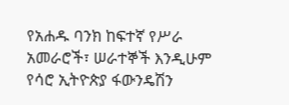የአሐዱ ባንክ ከፍተኛ የሥራ አመራሮች፣ ሠራተኞች እንዲሁም የሳሮ ኢትዮጵያ ፋውንዴሽን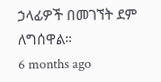ኃላፊዎች በመገኘት ደም ለግሰዋል።
6 months ago